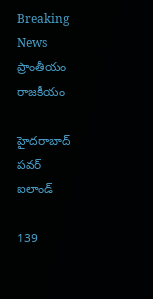Breaking News ప్రాంతీయం రాజకీయం

హైదరాబాద్‌ పవర్‌ ఐలాండ్‌

139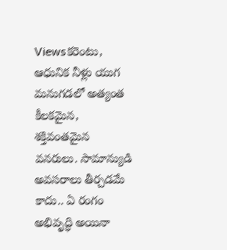Viewsకరెంటు, ఆధునిక నీళ్లు యుగ మనుగడలో అత్యంత కీలకమైన, శక్తివంతమైన వనరులు. సామాన్యుడి అవసరాలు తీర్చడమే కాదు.. ఏ రంగం అభివృద్ధి అయినా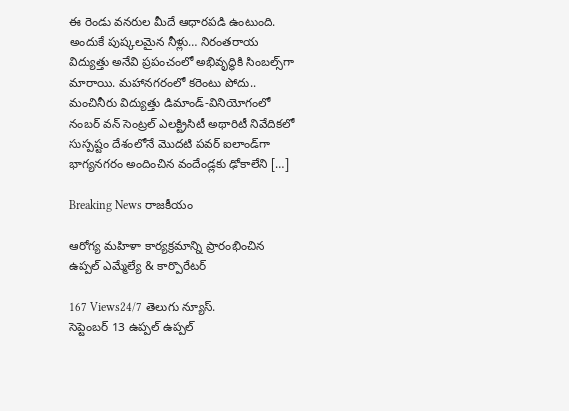ఈ రెండు వనరుల మీదే ఆధారపడి ఉంటుంది. అందుకే పుష్కలమైన నీళ్లు… నిరంతరాయ విద్యుత్తు అనేవి ప్రపంచంలో అభివృద్ధికి సింబల్స్‌గా మారాయి. మహానగరంలో కరెంటు పోదు.. మంచినీరు విద్యుత్తు డిమాండ్‌-వినియోగంలో నంబర్‌ వన్‌ సెంట్రల్‌ ఎలక్ట్రిసిటీ అథారిటీ నివేదికలో సుస్పష్టం దేశంలోనే మొదటి పవర్‌ ఐలాండ్‌గా భాగ్యనగరం అందించిన వందేండ్లకు ఢోకాలేని […]

Breaking News రాజకీయం

ఆరోగ్య మహిళా కార్యక్రమాన్ని ప్రారంభించిన  ఉప్పల్ ఎమ్మేల్యే & కార్పొరేటర్

167 Views24/7 తెలుగు న్యూస్.                                                 సెప్టెంబర్ 13 ఉప్పల్ ఉప్పల్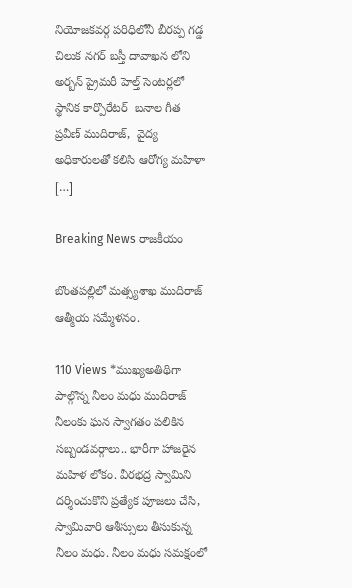నియోజకవర్గ పరిధిలోనీ బీరప్ప గడ్డ చిలుక నగర్ బస్తీ దావాఖన లోని అర్బన్ ప్రైమరీ హెల్త్ సెంటర్లలో స్థానిక కార్పొరేటర్  బనాల గీత ప్రవీణ్ ముదిరాజ్,  వైద్య అధికారులతో కలిసి ఆరోగ్య మహిళా […]

Breaking News రాజకీయం

బొంతపల్లిలో మత్స్యశాఖ ముదిరాజ్ ఆత్మీయ సమ్మేళనం.

110 Views *ముఖ్యఅతిథిగా పాల్గొన్న నీలం మధు ముదిరాజ్ నీలంకు ఘన స్వాగతం పలికిన సబ్బండవర్గాలు.. భారీగా హాజరైన మహిళ లోకం. వీరభద్ర స్వామిని దర్శించుకొని ప్రత్యేక పూజలు చేసి, స్వామివారి ఆశీస్సులు తీసుకున్న నీలం మధు. నీలం మధు సమక్షంలో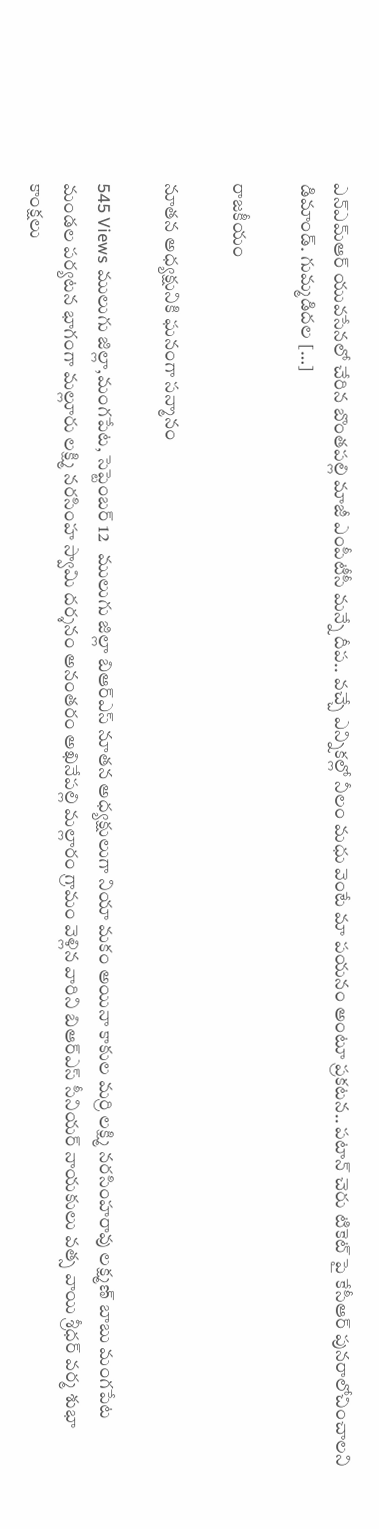ఎన్ఎమ్ఆర్ యువసేనలో చేరిన బొంతపల్లి మాజీ ఎంపీటీసీ మన్నే దీప.. వచ్చే ఎన్నికల్లో నీలం మధు వెంటే మా పయనం అంటూ ప్రకటన.. పటాన్ చెరు టికెట్ పై కేసీఆర్ పునరాలోచించాలని డిమాండ్. గుమ్మడిదల […]

రాజకీయం

నూతన అధ్యక్షునికి ఘనంగా సన్మానం

545 Views ములుగు జిల్లా,మంగపేట, సెప్టెంబర్ 12   ములుగు జిల్లా బిఆర్ఎస్ నూతన అధ్యక్షులుగా నియా మకం అయినా కాకుల మర్రి లక్ష్మి నరసింహరావు లక్ష్మణ్ బాబు మంగపేట మండల పర్యటన భాగంగా మల్లూరు లక్ష్మి నరసింహ స్వామి దర్శనం అనంతరం అఖినేపల్లి మల్లారం గ్రామం వెళ్లిన వారిని బిఆర్ఎస్ సీనియర్ నాయకులు వత్స వాయి శ్రీధర్ వర్మ శుభా కాంక్షలు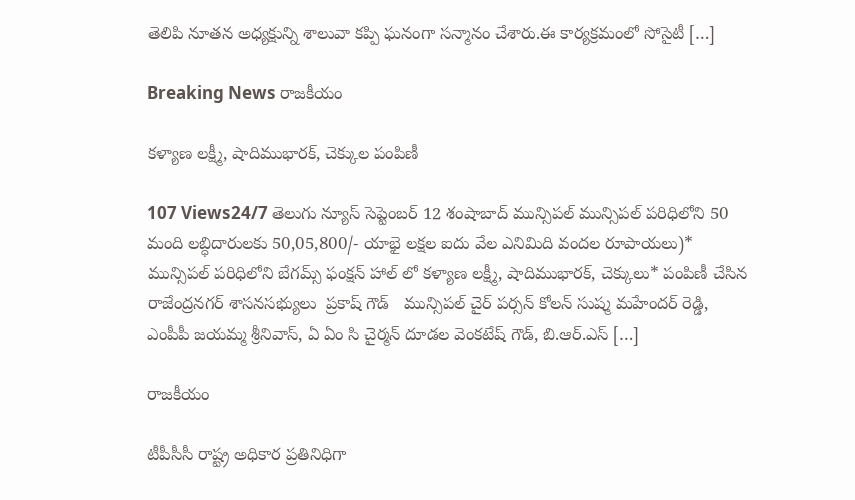తెలిపి నూతన అధ్యక్షున్ని శాలువా కప్పి ఘనంగా సన్మానం చేశారు.ఈ కార్యక్రమంలో సోసైటీ […]

Breaking News రాజకీయం

కళ్యాణ లక్ష్మీ, షాదిముభారక్, చెక్కుల పంపిణీ

107 Views24/7 తెలుగు న్యూస్ సెప్టెంబర్ 12 శంషాబాద్ మున్సిపల్ మున్సిపల్ పరిధిలోని 50 మంది లబ్ధిదారులకు 50,05,800/- యాభై లక్షల ఐదు వేల ఎనిమిది వందల రూపాయలు)* మున్సిపల్ పరిధిలోని బేగమ్స్ ఫంక్షన్ హాల్ లో కళ్యాణ లక్ష్మీ, షాదిముభారక్, చెక్కులు* పంపిణీ చేసిన రాజేంద్రనగర్ శాసనసభ్యులు  ప్రకాష్ గౌడ్   మున్సిపల్ చైర్ పర్సన్ కోలన్ సుష్మ మహేందర్ రెడ్డి, ఎంపీపీ జయమ్మ శ్రీనివాస్, ఏ ఏం సి చైర్మన్ దూడల వెంకటేష్ గౌడ్, బి.ఆర్.ఎస్ […]

రాజకీయం

టీపీసీసీ రాష్ట్ర అధికార ప్రతినిధిగా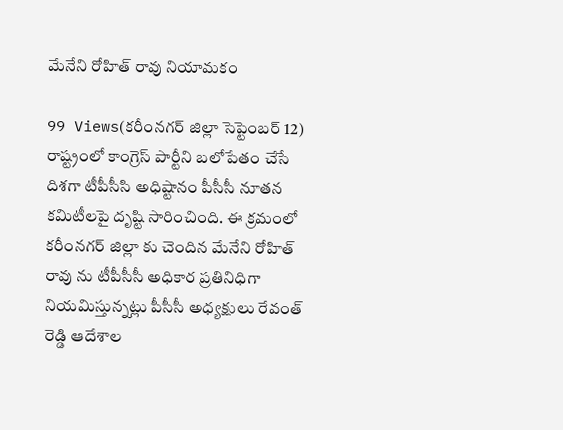మేనేని రోహిత్ రావు నియామకం

99 Views(కరీంనగర్ జిల్లా సెప్టెంబర్ 12) రాష్ట్రంలో కాంగ్రెస్ పార్టీని బలోపేతం చేసే దిశగా టీపీసీసి అధిష్టానం పీసీసీ నూతన కమిటీలపై దృష్టి సారించింది. ఈ క్రమంలో కరీంనగర్ జిల్లా కు చెందిన మేనేని రోహిత్ రావు ను టీపీసీసీ అధికార ప్రతినిధిగా నియమిస్తున్నట్లు పీసీసీ అధ్యక్షులు రేవంత్ రెడ్డి ఆదేశాల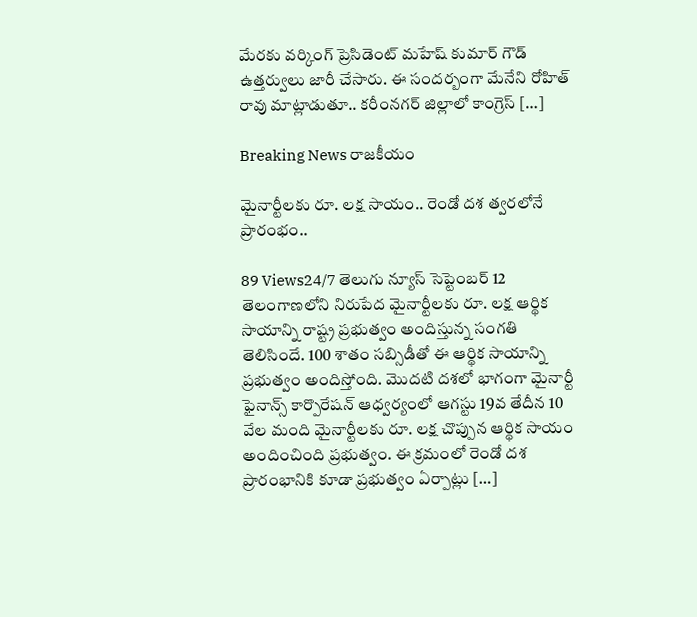మేరకు వర్కింగ్ ప్రెసిడెంట్ మహేష్ కుమార్ గౌడ్ ఉత్తర్వులు జారీ చేసారు. ఈ సందర్బంగా మేనేని రోహిత్ రావు మాట్లాడుతూ.. కరీంనగర్ జిల్లాలో కాంగ్రెస్ […]

Breaking News రాజకీయం

మైనార్టీల‌కు రూ. ల‌క్ష సాయం.. రెండో ద‌శ త్వ‌ర‌లోనే ప్రారంభం..

89 Views24/7 తెలుగు న్యూస్ సెప్టెంబర్ 12 తెలంగాణ‌లోని నిరుపేద మైనార్టీల‌కు రూ. ల‌క్ష ఆర్థిక సాయాన్ని రాష్ట్ర ప్ర‌భుత్వం అందిస్తున్న సంగ‌తి తెలిసిందే. 100 శాతం సబ్సిడీతో ఈ ఆర్థిక సాయాన్ని ప్ర‌భుత్వం అందిస్తోంది. మొద‌టి ద‌శలో భాగంగా మైనార్టీ ఫైనాన్స్ కార్పొరేష‌న్ ఆధ్వ‌ర్యంలో ఆగ‌స్టు 19వ తేదీన‌ 10 వేల మంది మైనార్టీల‌కు రూ. ల‌క్ష చొప్పున ఆర్థిక సాయం అందించింది ప్ర‌భుత్వం. ఈ క్ర‌మంలో రెండో ద‌శ ప్రారంభానికి కూడా ప్ర‌భుత్వం ఏర్పాట్లు […]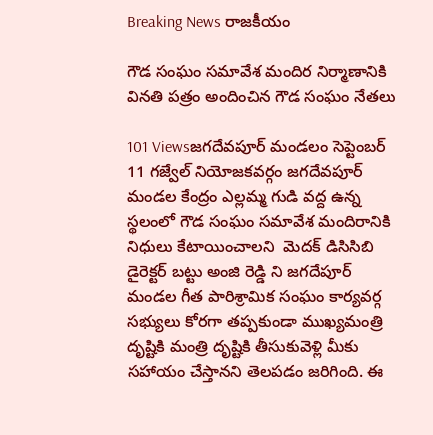Breaking News రాజకీయం

గౌడ సంఘం సమావేశ మందిర నిర్మాణానికి వినతి పత్రం అందించిన గౌడ సంఘం నేతలు

101 Viewsజగదేవపూర్ మండలం సెప్టెంబర్ 11 గజ్వేల్ నియోజకవర్గం జగదేవపూర్ మండల కేంద్రం ఎల్లమ్మ గుడి వద్ద ఉన్న స్థలంలో గౌడ సంఘం సమావేశ మందిరానికి నిధులు కేటాయించాలని  మెదక్ డిసిసిబి డైరెక్టర్ బట్టు అంజి రెడ్డి ని జగదేపూర్ మండల గీత పారిశ్రామిక సంఘం కార్యవర్గ సభ్యులు కోరగా తప్పకుండా ముఖ్యమంత్రి దృష్టికి మంత్రి దృష్టికి తీసుకువెళ్లి మీకు సహాయం చేస్తానని తెలపడం జరిగింది. ఈ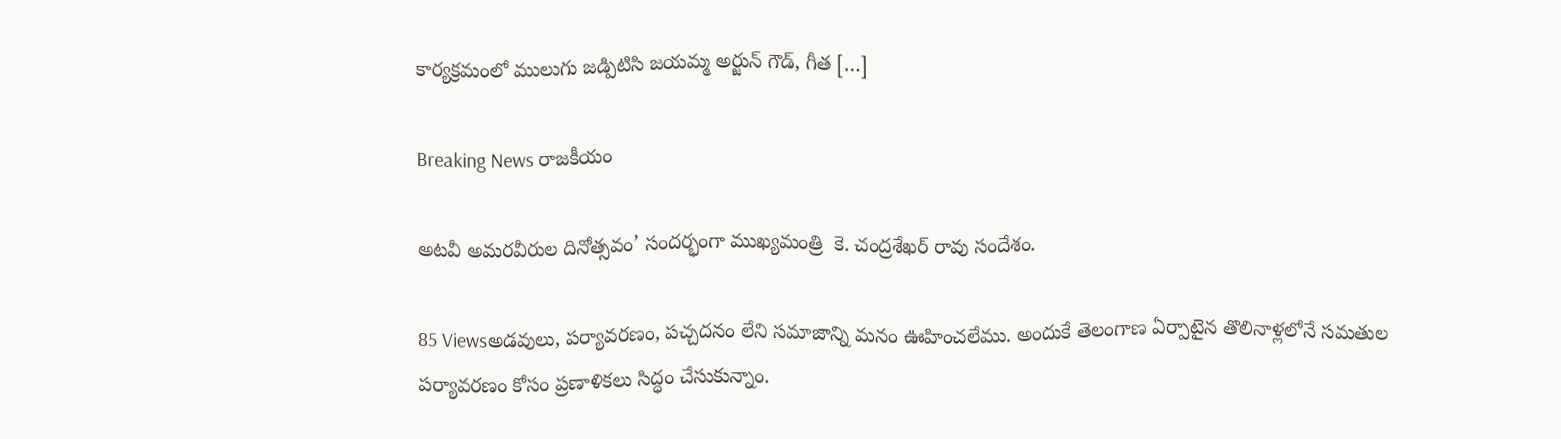కార్యక్రమంలో ములుగు జడ్పిటిసి జయమ్మ అర్జున్ గౌడ్, గీత […]

Breaking News రాజకీయం

అటవీ అమరవీరుల దినోత్సవం’ సందర్భంగా ముఖ్యమంత్రి  కె. చంద్రశేఖర్ రావు సందేశం.

85 Viewsఅడవులు, పర్యావరణం, పచ్చదనం లేని సమాజాన్ని మనం ఊహించలేము. అందుకే తెలంగాణ ఏర్పాటైన తొలినాళ్లలోనే సమతుల పర్యావరణం కోసం ప్రణాళికలు సిద్ధం చేసుకున్నాం.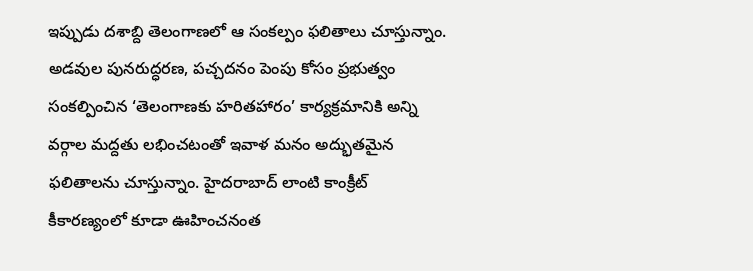ఇప్పుడు దశాబ్ది తెలంగాణలో ఆ సంకల్పం ఫలితాలు చూస్తున్నాం. అడవుల పునరుద్ధరణ, పచ్చదనం పెంపు కోసం ప్రభుత్వం సంకల్పించిన ‘తెలంగాణకు హరితహారం’ కార్యక్రమానికి అన్ని వర్గాల మద్దతు లభించటంతో ఇవాళ మనం అద్భుతమైన ఫలితాలను చూస్తున్నాం. హైదరాబాద్ లాంటి కాంక్రీట్ కీకారణ్యంలో కూడా ఊహించనంత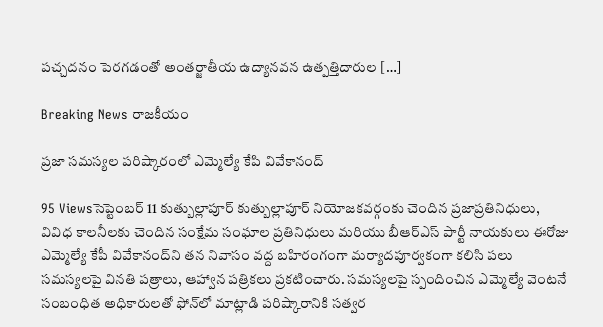పచ్చదనం పెరగడంతో అంతర్జాతీయ ఉద్యానవన ఉత్పత్తిదారుల […]

Breaking News రాజకీయం

ప్రజా సమస్యల పరిష్కారంలో ఎమ్మెల్యే కేపి వివేకానంద్

95 Viewsసెప్టెంబర్ 11 కుత్బుల్లాపూర్ కుత్బుల్లాపూర్ నియోజకవర్గంకు చెందిన ప్రజాప్రతినిధులు, వివిధ కాలనీలకు చెందిన సంక్షేమ సంఘాల ప్రతినిధులు మరియు బీఆర్‌ఎస్‌ పార్టీ నాయకులు ఈరోజు ఎమ్మెల్యే కేపీ వివేకానంద్‌ని తన నివాసం వద్ద బహిరంగంగా మర్యాదపూర్వకంగా కలిసి పలు సమస్యలపై వినతి పత్రాలు, ఆహ్వాన పత్రికలు ప్రకటించారు. సమస్యలపై స్పందించిన ఎమ్మెల్యే వెంటనే సంబంధిత అధికారులతో ఫోన్‌లో మాట్లాడి పరిష్కారానికి సత్వర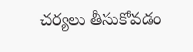చర్యలు తీసుకోవడం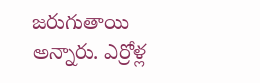జరుగుతాయి అన్నారు. ఎర్రోళ్ల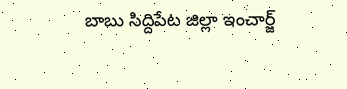బాబు సిద్దిపేట జిల్లా ఇంచార్జ్